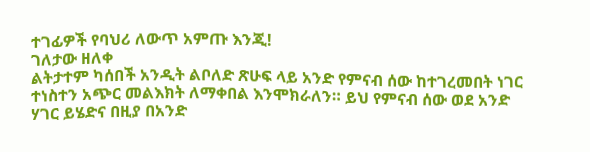ተገፊዎች የባህሪ ለውጥ አምጡ እንጂ!
ገለታው ዘለቀ
ልትታተም ካሰበች አንዲት ልቦለድ ጽሁፍ ላይ አንድ የምናብ ሰው ከተገረመበት ነገር ተነስተን አጭር መልእክት ለማቀበል እንሞክራለን። ይህ የምናብ ሰው ወደ አንድ ሃገር ይሄድና በዚያ በአንድ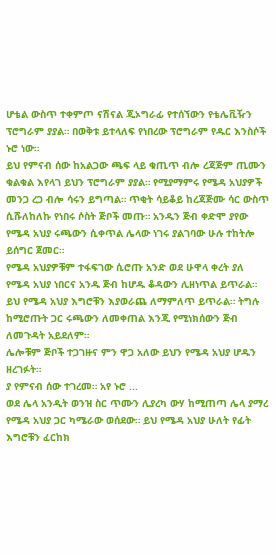ሆቴል ውስጥ ተቀምጦ ናሽናል ጂኦግራፊ የተሰኘውን የቴሌቪዥን ፕሮግራም ያያል። በወቅቱ ይተላለፍ የነበረው ፕሮግራም የዱር እንስሶች ኑሮ ነው።
ይህ የምናብ ሰው ከአልጋው ጫፍ ላይ ቁጢጥ ብሎ ረጃጅም ጢሙን ቁልቁል እየላገ ይህን ፕሮግራም ያያል። የሚያማምሩ የሜዳ አህያዎች መንጋ ረጋ ብሎ ሳሩን ይግጣል። ጥቂት ሳይቆይ ከረጃጅሙ ሳር ውስጥ ሲሹለከለኩ የነበሩ ሶስት ጅቦች መጡ። አንዱን ጅብ ቀድሞ ያየው የሜዳ አህያ ሩጫውን ሲቀጥል ሌላው ነገሩ ያልገባው ሁሉ ተከትሎ ይሰግር ጀመር።
የሜዳ አህያዎቹም ተፋፍገው ሲሮጡ አንድ ወደ ሁዋላ ቀረት ያለ የሜዳ አህያ ነበርና አንዱ ጅብ ከሆዱ ቆዳውን ሊዘነጥል ይጥራል። ይህ የሜዳ አህያ እግሮቹን እያወራጨ ለማምለጥ ይጥራል። ትግሉ ከሚሮጡት ጋር ሩጫውን ለመቀጠል እንጂ የሚነክሰውን ጅብ ለመጉዳት አይደለም።
ሌሎቹም ጅቦች ተጋገዙና ምን ዋጋ አለው ይህን የሜዳ አህያ ሆዱን ዘረገፉት።
ያ የምናብ ሰው ተገረመ። አየ ኑሮ ...
ወደ ሌላ አንዲት ወንዝ ስር ጥሙን ሊያረካ ውሃ ከሚጠጣ ሌላ ያማረ የሜዳ አህያ ጋር ካሜራው ወሰደው። ይህ የሜዳ አህያ ሁለት የፊት እግሮቹን ፈርከክ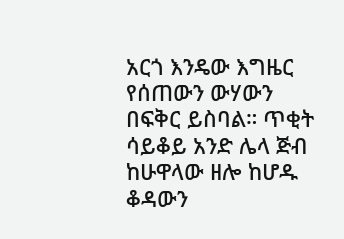አርጎ እንዴው እግዜር የሰጠውን ውሃውን በፍቅር ይስባል። ጥቂት ሳይቆይ አንድ ሌላ ጅብ ከሁዋላው ዘሎ ከሆዱ ቆዳውን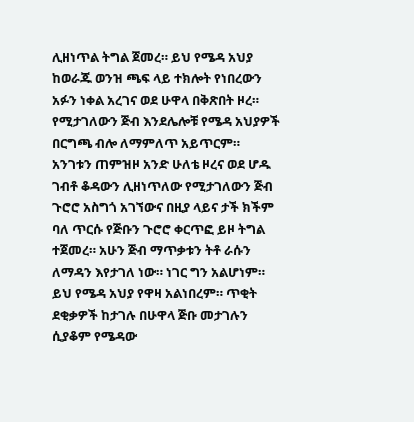ሊዘነጥል ትግል ጀመረ። ይህ የሜዳ አህያ ከወራጁ ወንዝ ጫፍ ላይ ተክሎት የነበረውን አፉን ነቀል አረገና ወደ ሁዋላ በቅጽበት ዞረ። የሚታገለውን ጅብ እንደሌሎቹ የሜዳ አህያዎች በርግጫ ብሎ ለማምለጥ አይጥርም። አንገቱን ጠምዝዞ አንድ ሁለቴ ዞረና ወደ ሆዱ ገብቶ ቆዳውን ሊዘነጥለው የሚታገለውን ጅብ ጉሮሮ አስግጎ አገኘውና በዚያ ላይና ታች ክችም ባለ ጥርሱ የጅቡን ጉሮሮ ቀርጥፎ ይዞ ትግል ተጀመረ። አሁን ጅብ ማጥቃቱን ትቶ ራሱን ለማዳን እየታገለ ነው። ነገር ግን አልሆነም። ይህ የሜዳ አህያ የዋዛ አልነበረም። ጥቂት ደቂቃዎች ከታገሉ በሁዋላ ጅቡ መታገሉን ሲያቆም የሜዳው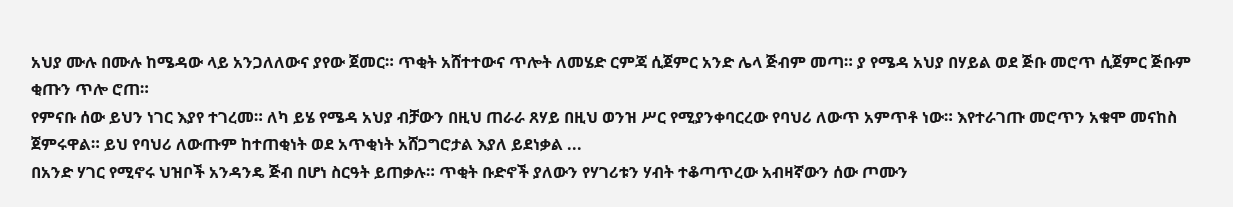አህያ ሙሉ በሙሉ ከሜዳው ላይ አንጋለለውና ያየው ጀመር። ጥቂት አሸተተውና ጥሎት ለመሄድ ርምጃ ሲጀምር አንድ ሌላ ጅብም መጣ። ያ የሜዳ አህያ በሃይል ወደ ጅቡ መሮጥ ሲጀምር ጅቡም ቂጡን ጥሎ ሮጠ።
የምናቡ ሰው ይህን ነገር እያየ ተገረመ። ለካ ይሄ የሜዳ አህያ ብቻውን በዚህ ጠራራ ጸሃይ በዚህ ወንዝ ሥር የሚያንቀባርረው የባህሪ ለውጥ አምጥቶ ነው። እየተራገጡ መሮጥን አቁሞ መናከስ ጀምሩዋል። ይህ የባህሪ ለውጡም ከተጠቂነት ወደ አጥቂነት አሸጋግሮታል እያለ ይደነቃል ...
በአንድ ሃገር የሚኖሩ ህዝቦች አንዳንዴ ጅብ በሆነ ስርዓት ይጠቃሉ። ጥቂት ቡድኖች ያለውን የሃገሪቱን ሃብት ተቆጣጥረው አብዛኛውን ሰው ጦሙን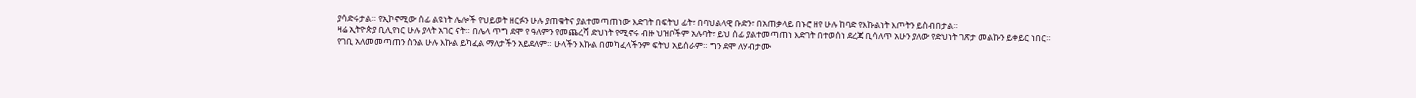ያሳድሩታል። የኢኮኖሚው ሰፊ ልዩነት ሌሎች የህይወት ዘርፉን ሁሉ ያጠቁትና ያልተመጣጠነው እድገት በፍትህ ፊት፣ በባህልላዊ ቡድን፣ በአጠቃላይ በኑሮ ዘየ ሁሉ ከባድ የእኩልነት እጦትን ይስብበታል።
ዛሬ ኢትዮጵያ ቢሊየነር ሁሉ ያላት አገር ናት። በሌላ ጥግ ደሞ የ ዓለምን የመጨረሻ ድህነት የሚኖሩ ብዙ ህዝቦችም አሉባት፣ ይህ ሰፊ ያልተመጣጠነ እድገት በተወሰነ ደረጃ ቢሳለጥ አሁን ያለው የድህነት ገጽታ መልኩን ይቀይር ነበር። የገቢ አለመመጣጠን ስንል ሁሉ እኩል ይካፈል ማለታችን አይደለም። ሁላችን እኩል በመካፈላችንም ፍትህ አይሰራም። ግን ደሞ ለሃብታሙ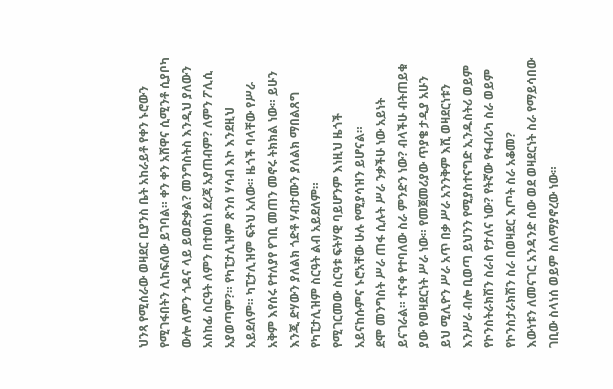ህንጻ የሚሰራው ወዛደር ቢያንስ ቤት አከራይቶ የቀን ኑሮውን የሚገፋበትን ሊከፍለው ይገባል። ቀን ቀን አሸዋና ሲሚንቶ ሲያቦካ ውሎ ለምን ጎዳና ላይ ይወድቃል? መንግስትስ እንዲህ ያለውን አስከፊ ስርዓት ለምን በተወሰነ ደረጃ አያጠብም? ለምን ፖሊሲ አያወጣም?። የካፒታሊዝም ጽንሰ ሃሳብ እኮ እንደዚህ አይደለም። ካፒታሊዝም ፍትህ አለው። ዜጎች ባላቸው የሥራ አቅም እየሰሩ የተለያየ የገቢ መጠን መኖሩ ትክክል ነው። ይሁን እንጂ ድሃውን ያለልክ ጎድቶ ሃብታሙን ያለልክ ማበልጸግ የካፒታሊዝም ስርዓት ልብ አይደለም።
የሚገርመው ስርዓቱ ፍትሃዊ ባይሆንም እነዚህ ዜጎች አይናከሱምና ኑሮአቸው ሁሉ የሚያሳዝን ይሆናል።
ደሞ መንግስት ሥራ ጠፋ ሲሉት ሥራ ንቃችሁ ነው አይነት ይናገራል። ተናቀ የተባለው ስራ ምንድን ነው? ብላችሁ ብትጠይቁ ያው የወዛደርነት ሥራ ነው። የመጀመሪያው ጥያቄ ታዲያ አሁን ይህ ሚሊዮን ሥራ አጥ በቃ ሥራ አንንቅም እሺ ወዛደርነቱን እንሥራ ብሎ ቢወጣ ይህንን የሚያስተናግድ ኢንዱስትሪ ወይም የኮንስትራክሽን ስራስ የታለና ነው? የትኛው የፋብሪካ ስራ ወይም የኮንስታራክሽን ስራ በወዛደር እጦት ስራ አቆመ?
እውነቱን ለመናገር አንዳንድ ሰው ወደ ወዛደርነት ስራ የማይሳበው ገቢው ስላነሰ ወይም ስለማያኖረው ነው።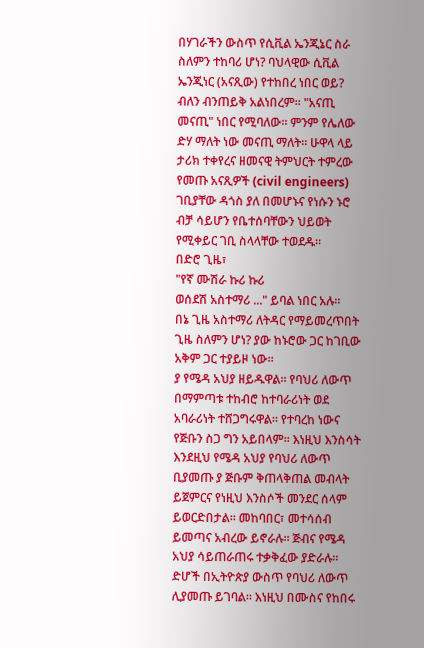በሃገራችን ውስጥ የሲቪል ኤንጂኔር ስራ ስለምን ተከባሪ ሆነ? ባህላዊው ሲቪል ኤንጂነር (አናጺው) የተከበረ ነበር ወይ? ብለን ብንጠይቅ አልነበረም። "አናጢ መናጢ" ነበር የሚባለው። ምንም የሌለው ድሃ ማለት ነው መናጢ ማለት። ሁዋላ ላይ ታሪክ ተቀየረና ዘመናዊ ትምህርት ተምረው የመጡ አናጺዎች (civil engineers) ገቢያቸው ዳጎስ ያለ በመሆኑና የነሱን ኑሮ ብቻ ሳይሆን የቤተሰባቸውን ህይወት የሚቀይር ገቢ ስላላቸው ተወደዱ።
በድሮ ጊዜ፣
"የኛ ሙሽራ ኩሪ ኩሪ
ወሰደሽ አስተማሪ ..." ይባል ነበር አሉ።
በኔ ጊዜ አስተማሪ ለትዳር የማይመረጥበት ጊዜ ስለምን ሆነ? ያው ከኑሮው ጋር ከገቢው አቅም ጋር ተያይዞ ነው።
ያ የሜዳ አህያ ዘይዱዋል። የባህሪ ለውጥ በማምጣቱ ተከብሮ ከተባራሪነት ወደ አባራሪነት ተሸጋግሩዋል። የተባረከ ነውና የጅቡን ስጋ ግን አይበላም። እነዚህ እንስሳት እንደዚህ የሜዳ አህያ የባህሪ ለውጥ ቢያመጡ ያ ጅቡም ቅጠላቅጠል መብላት ይጀምርና የነዚህ እንስሶች መንደር ሰላም ይወርድበታል። መከባበር፣ መተሳሰብ ይመጣና አብረው ይኖራሉ። ጅብና የሜዳ አህያ ሳይጠራጠሩ ተቃቅፈው ያድራሉ።
ድሆች በኢትዮጵያ ውስጥ የባህሪ ለውጥ ሊያመጡ ይገባል። እነዚህ በሙስና የከበሩ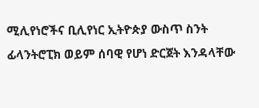ሚሊየነሮችና ቢሊየነር ኢትዮጵያ ውስጥ ስንት ፊላንትሮፒክ ወይም ሰባዊ የሆነ ድርጀት እንዳላቸው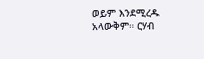ወይም እንደሚረዱ አላውቅም። ርሃብ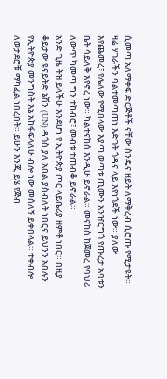ሲመጣ አለማቀፍ ድርጅቶች ናቸው ስንዴና ዘይት ለማቅረብ ሲሮጡ የሚታዩት።
ዛሬ ሃገራችን ባልተመጣጠነ እድገት ጎዳና ላይ እየነጎደች ነው። ያለው እየጨመረ፣ የሌለው የሚበላው እያጣ ወጣቱ ጢሙን አንዠርግጎ የጡረታ አባቱን ቤት ሳይለቅ እየኖረ ነው። ካልተናከሰ እንዲሁ ይኖራል። መናከስ ከጀመረ የባህሪ ለውጥ ካመጣ ግን ተከብሮ፣ መብቱ ተጠብቆ ይኖራል።
አንድ ጊዜ ትዝ ይላችሁ እንደሆነ የ ኢትዮጵያ ጦር ላይቤሪያ ዘምቶ ነበር። በዚያ ቆይታው ዩናይትድ ኔሽን (UN) ዳጎስ ያለ አበል ያስብለት ነበርና ይህንን አበሉን የኢትዮጵያ መንግስት እኔ አከፋፍላለሁ ብሎ ነው መሰለኝ ይቀበላል። ተቀብሎ ለወታደሮቹ ማካፈል ነበረበት። ይሁን እንጂ ይሄ የጅብ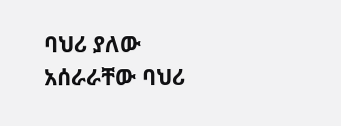ባህሪ ያለው አሰራራቸው ባህሪ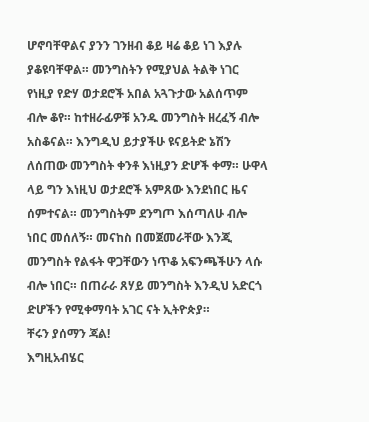ሆኖባቸዋልና ያንን ገንዘብ ቆይ ዛሬ ቆይ ነገ እያሉ ያቆዩባቸዋል። መንግስትን የሚያህል ትልቅ ነገር የነዚያ የድሃ ወታደሮች አበል አጓጉታው አልሰጥም ብሎ ቆየ። ከተዘራፊዎቹ አንዱ መንግስት ዘረፈኝ ብሎ አስቆናል። እንግዲህ ይታያችሁ ዩናይትድ ኔሽን ለሰጠው መንግስት ቀንቶ እነዚያን ድሆች ቀማ። ሁዋላ ላይ ግን እነዚህ ወታደሮች አምጸው እንደነበር ዜና ሰምተናል። መንግስትም ደንግጦ እሰጣለሁ ብሎ ነበር መሰለኝ። መናከስ በመጀመራቸው እንጂ መንግስት የልፋት ዋጋቸውን ነጥቆ አፍንጫችሁን ላሱ ብሎ ነበር። በጠራራ ጸሃይ መንግስት እንዲህ አድርጎ ድሆችን የሚቀማባት አገር ናት ኢትዮጵያ።
ቸሩን ያሰማን ጃል!
እግዚአብሄር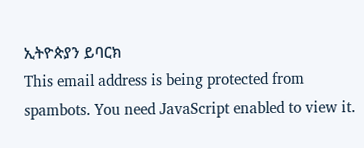ኢትዮጵያን ይባርክ
This email address is being protected from spambots. You need JavaScript enabled to view it.